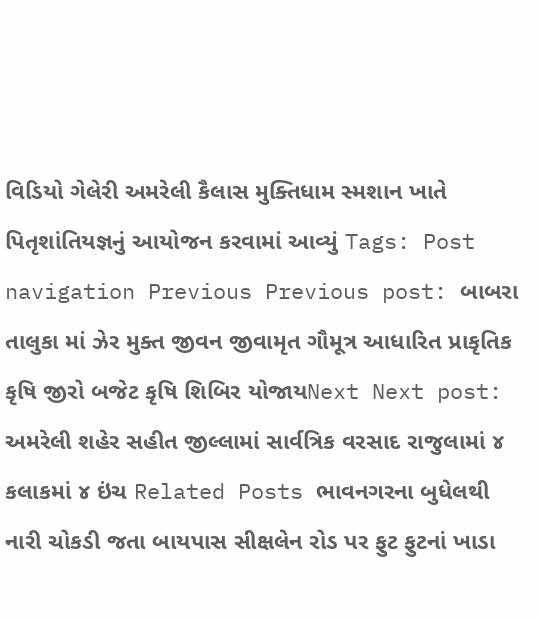વિડિયો ગેલેરી અમરેલી કૈલાસ મુક્તિધામ સ્મશાન ખાતે પિતૃશાંતિયજ્ઞનું આયોજન કરવામાં આવ્યું Tags: Post navigation Previous Previous post: બાબરા તાલુકા માં ઝેર મુક્ત જીવન જીવામૃત ગૌમૂત્ર આધારિત પ્રાકૃતિક કૃષિ જીરો બજેટ કૃષિ શિબિર યોજાયNext Next post: અમરેલી શહેર સહીત જીલ્લામાં સાર્વત્રિક વરસાદ રાજુલામાં ૪ કલાકમાં ૪ ઇંચ Related Posts ભાવનગરના બુધેલથી નારી ચોકડી જતા બાયપાસ સીક્ષલેન રોડ પર ફુટ ફુટનાં ખાડા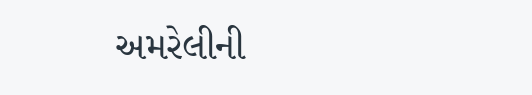અમરેલીની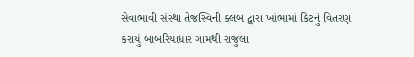સેવાભાવી સંસ્થા તેજસ્વિની ક્લબ દ્વારા ખાંભામાં કિટનું વિતરણ કરાયું બાબરિયાધાર ગામથી રાજુલા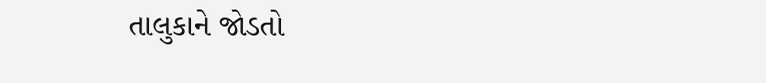તાલુકાને જોડતો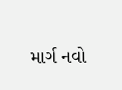માર્ગ નવો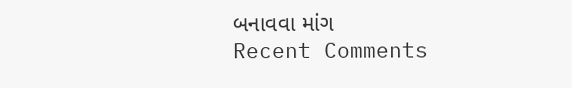બનાવવા માંગ
Recent Comments